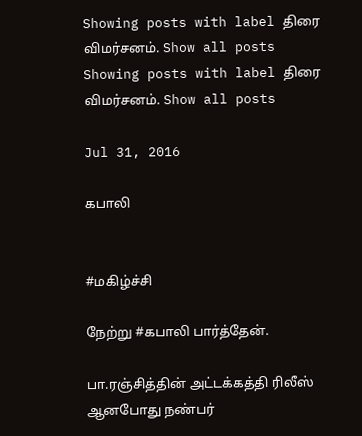Showing posts with label திரை விமர்சனம். Show all posts
Showing posts with label திரை விமர்சனம். Show all posts

Jul 31, 2016

கபாலி


#மகிழ்ச்சி

நேற்று #கபாலி பார்த்தேன்.

பா.ரஞ்சித்தின் அட்டக்கத்தி ரிலீஸ் ஆனபோது நண்பர்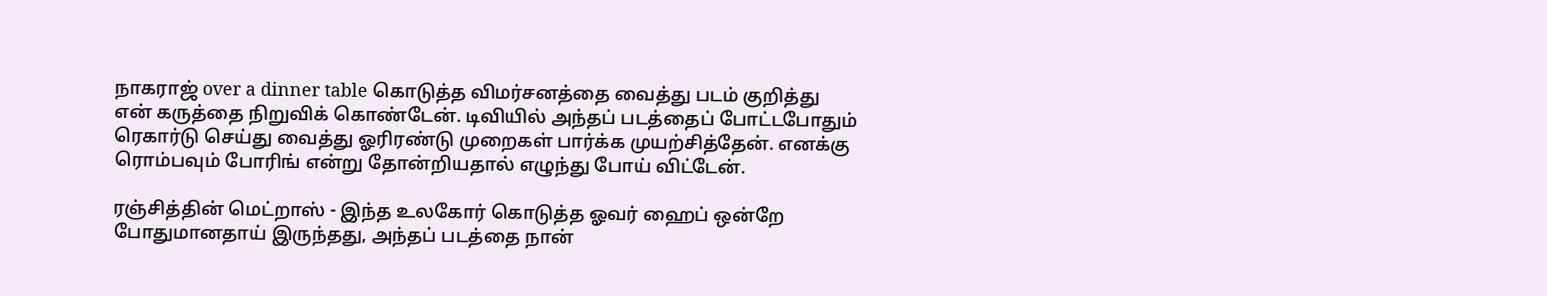நாகராஜ் over a dinner table கொடுத்த விமர்சனத்தை வைத்து படம் குறித்து என் கருத்தை நிறுவிக் கொண்டேன். டிவியில் அந்தப் படத்தைப் போட்டபோதும் ரெகார்டு செய்து வைத்து ஓரிரண்டு முறைகள் பார்க்க முயற்சித்தேன். எனக்கு ரொம்பவும் போரிங் என்று தோன்றியதால் எழுந்து போய் விட்டேன்.

ரஞ்சித்தின் மெட்றாஸ் - இந்த உலகோர் கொடுத்த ஓவர் ஹைப் ஒன்றே போதுமானதாய் இருந்தது, அந்தப் படத்தை நான்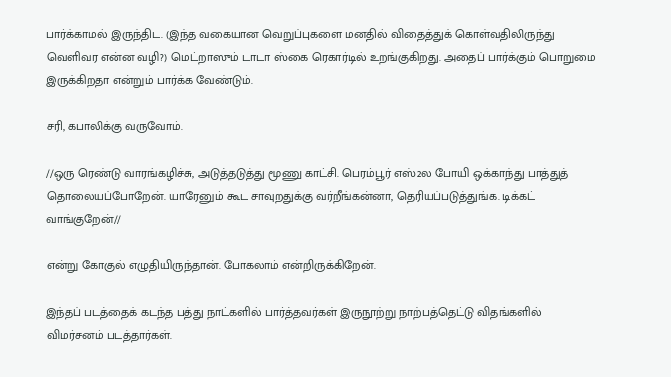பார்க்காமல் இருந்திட. (இந்த வகையான வெறுப்புகளை மனதில் விதைத்துக் கொள்வதிலிருந்து வெளிவர என்ன வழி?) மெட்றாஸும் டாடா ஸ்கை ரெகார்டில் உறங்குகிறது. அதைப் பார்க்கும் பொறுமை இருக்கிறதா என்றும் பார்க்க வேண்டும்.

சரி, கபாலிக்கு வருவோம்.

//ஒரு ரெண்டு வாரங்கழிச்சு, அடுத்தடுத்து மூணு காட்சி. பெரம்பூர் எஸ்2ல போயி ஒக்காந்து பாத்துத் தொலையப்போறேன். யாரேனும் கூட சாவுறதுக்கு வர்றீங்கன்னா, தெரியப்படுத்துங்க. டிக்கட் வாங்குறேன்//

என்று கோகுல் எழுதியிருந்தான். போகலாம் என்றிருக்கிறேன்.

இந்தப் படத்தைக் கடந்த பத்து நாட்களில் பார்த்தவர்கள் இருநூற்று நாற்பத்தெட்டு விதங்களில் விமர்சனம் படத்தார்கள்.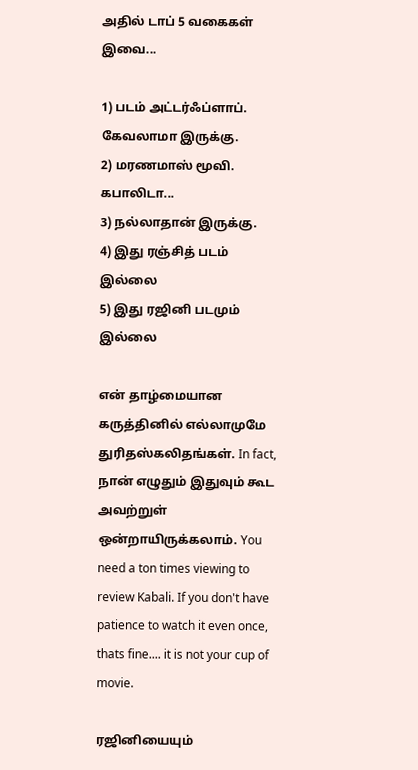அதில் டாப் 5 வகைகள் இவை...

1) படம் அட்டர்ஃப்ளாப். கேவலாமா இருக்கு.
2) மரணமாஸ் மூவி. கபாலிடா...
3) நல்லாதான் இருக்கு.
4) இது ரஞ்சித் படம் இல்லை
5) இது ரஜினி படமும் இல்லை

என் தாழ்மையான கருத்தினில் எல்லாமுமே துரிதஸ்கலிதங்கள். In fact, நான் எழுதும் இதுவும் கூட அவற்றுள் ஒன்றாயிருக்கலாம். You need a ton times viewing to review Kabali. If you don't have patience to watch it even once, thats fine.... it is not your cup of movie.

ரஜினியையும்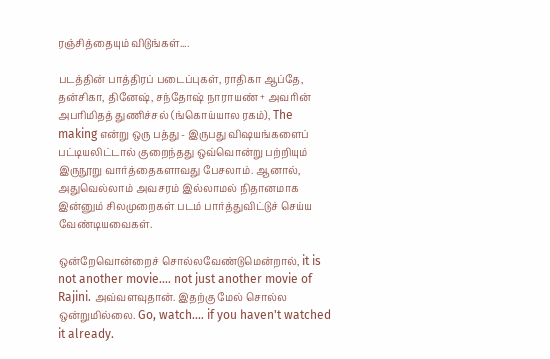ரஞ்சித்தையும் விடுங்கள்....

படத்தின் பாத்திரப் படைப்புகள், ராதிகா ஆப்தே, தன்சிகா, தினேஷ், சந்தோஷ் நாராயண் + அவரின் அபரிமிதத் துணிச்சல் (ங்கொய்யால ரகம்), The making என்று ஒரு பத்து - இருபது விஷயங்களைப் பட்டியலிட்டால் குறைந்தது ஒவ்வொன்று பற்றியும் இருநூறு வார்த்தைகளாவது பேசலாம். ஆனால், அதுவெல்லாம் அவசரம் இல்லாமல் நிதானமாக இன்னும் சிலமுறைகள் படம் பார்த்துவிட்டுச் செய்ய வேண்டியவைகள்.

ஒன்றேவொன்றைச் சொல்லவேண்டுமென்றால், it is not another movie.... not just another movie of Rajini. அவ்வளவுதான். இதற்கு மேல் சொல்ல ஒன்றுமில்லை. Go, watch.... if you haven't watched it already.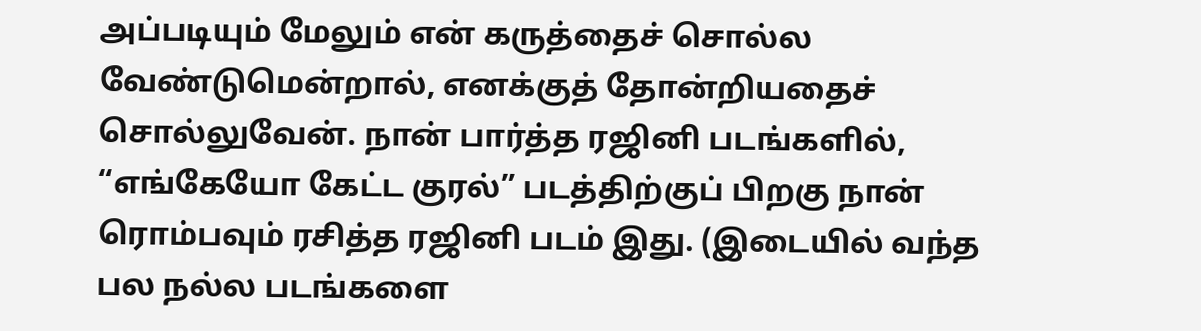அப்படியும் மேலும் என் கருத்தைச் சொல்ல வேண்டுமென்றால், எனக்குத் தோன்றியதைச் சொல்லுவேன். நான் பார்த்த ரஜினி படங்களில், “எங்கேயோ கேட்ட குரல்” படத்திற்குப் பிறகு நான் ரொம்பவும் ரசித்த ரஜினி படம் இது. (இடையில் வந்த பல நல்ல படங்களை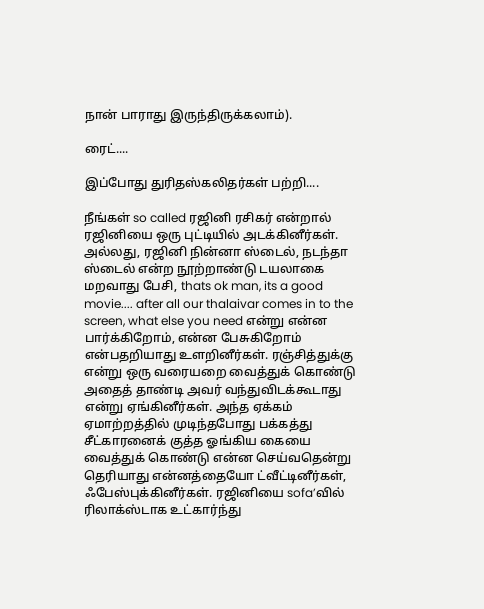நான் பாராது இருந்திருக்கலாம்).

ரைட்....

இப்போது துரிதஸ்கலிதர்கள் பற்றி....

நீங்கள் so called ரஜினி ரசிகர் என்றால் ரஜினியை ஒரு புட்டியில் அடக்கினீர்கள். அல்லது, ரஜினி நின்னா ஸ்டைல், நடந்தா ஸ்டைல் என்ற நூற்றாண்டு டயலாகை மறவாது பேசி, thats ok man, its a good movie.... after all our thalaivar comes in to the screen, what else you need என்று என்ன பார்க்கிறோம், என்ன பேசுகிறோம் என்பதறியாது உளறினீர்கள். ரஞ்சித்துக்கு என்று ஒரு வரையறை வைத்துக் கொண்டு அதைத் தாண்டி அவர் வந்துவிடக்கூடாது என்று ஏங்கினீர்கள். அந்த ஏக்கம் ஏமாற்றத்தில் முடிந்தபோது பக்கத்து சீட்காரனைக் குத்த ஓங்கிய கையை வைத்துக் கொண்டு என்ன செய்வதென்று தெரியாது என்னத்தையோ ட்வீட்டினீர்கள், ஃபேஸ்புக்கினீர்கள். ரஜினியை sofa’வில் ரிலாக்ஸ்டாக உட்கார்ந்து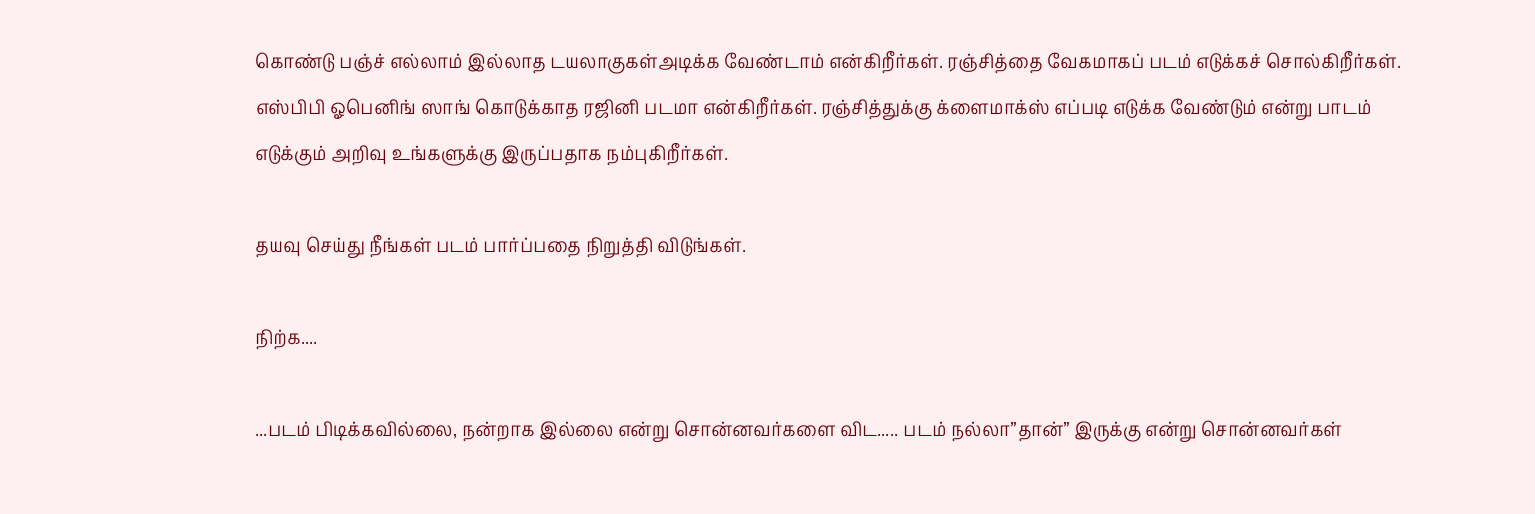கொண்டு பஞ்ச் எல்லாம் இல்லாத டயலாகுகள்அடிக்க வேண்டாம் என்கிறீர்கள். ரஞ்சித்தை வேகமாகப் படம் எடுக்கச் சொல்கிறீர்கள். எஸ்பிபி ஓபெனிங் ஸாங் கொடுக்காத ரஜினி படமா என்கிறீர்கள். ரஞ்சித்துக்கு க்ளைமாக்ஸ் எப்படி எடுக்க வேண்டும் என்று பாடம் எடுக்கும் அறிவு உங்களுக்கு இருப்பதாக நம்புகிறீர்கள்.

தயவு செய்து நீங்கள் படம் பார்ப்பதை நிறுத்தி விடுங்கள்.

நிற்க....

...படம் பிடிக்கவில்லை, நன்றாக இல்லை என்று சொன்னவர்களை விட..... படம் நல்லா”தான்” இருக்கு என்று சொன்னவர்கள்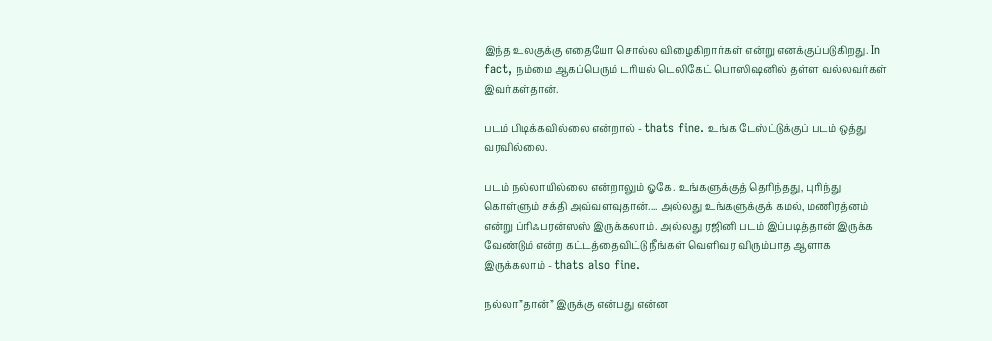இந்த உலகுக்கு எதையோ சொல்ல விழைகிறார்கள் என்று எனக்குப்படுகிறது. In fact, நம்மை ஆகப்பெரும் டரியல் டெலிகேட் பொஸிஷனில் தள்ள வல்லவர்கள் இவர்கள்தான்.

படம் பிடிக்கவில்லை என்றால் - thats fine. உங்க டேஸ்ட்டுக்குப் படம் ஒத்து வரவில்லை.

படம் நல்லாயில்லை என்றாலும் ஓகே. உங்களுக்குத் தெரிந்தது, புரிந்து கொள்ளும் சக்தி அவ்வளவுதான்.... அல்லது உங்களுக்குக் கமல், மணிரத்னம் என்று ப்ரிஃபரன்ஸஸ் இருக்கலாம். அல்லது ரஜினி படம் இப்படித்தான் இருக்க வேண்டும் என்ற கட்டத்தைவிட்டு நீங்கள் வெளிவர விரும்பாத ஆளாக இருக்கலாம் - thats also fine.

நல்லா”தான்” இருக்கு என்பது என்ன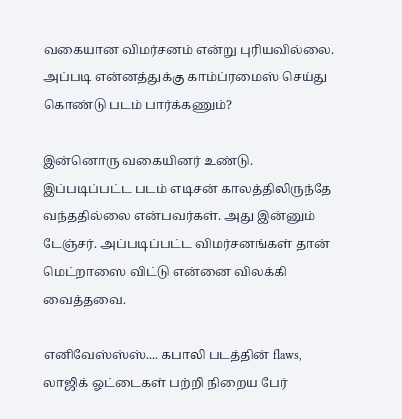வகையான விமர்சனம் என்று புரியவில்லை. அப்படி என்னத்துக்கு காம்ப்ரமைஸ் செய்து கொண்டு படம் பார்க்கணும்?

இன்னொரு வகையினர் உண்டு. இப்படிப்பட்ட படம் எடிசன் காலத்திலிருந்தே வந்ததில்லை என்பவர்கள். அது இன்னும் டேஞ்சர். அப்படிப்பட்ட விமர்சனங்கள் தான் மெட்றாஸை விட்டு என்னை விலக்கி வைத்தவை.

எனிவேஸ்ஸ்ஸ்.... கபாலி படத்தின் flaws, லாஜிக் ஓட்டைகள் பற்றி நிறைய பேர்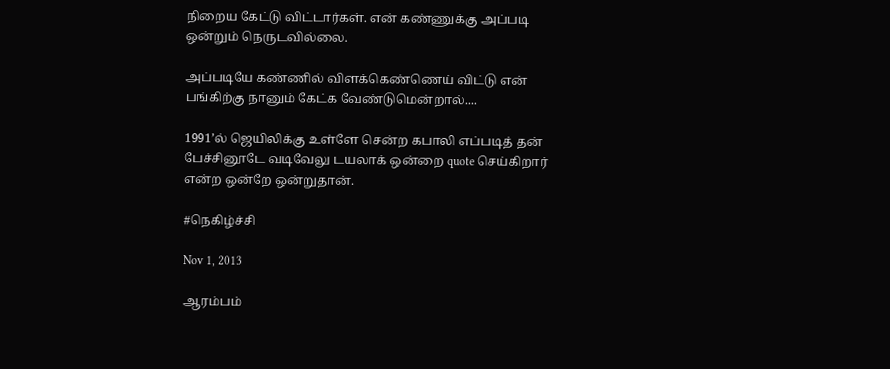நிறைய கேட்டு விட்டார்கள். என் கண்ணுக்கு அப்படி ஒன்றும் நெருடவில்லை.

அப்படியே கண்ணில் விளக்கெண்ணெய் விட்டு என் பங்கிற்கு நானும் கேட்க வேண்டுமென்றால்....

1991’ல் ஜெயிலிக்கு உள்ளே சென்ற கபாலி எப்படித் தன் பேச்சினூடே வடிவேலு டயலாக் ஒன்றை quote செய்கிறார் என்ற ஒன்றே ஒன்றுதான்.

#நெகிழ்ச்சி

Nov 1, 2013

ஆரம்பம்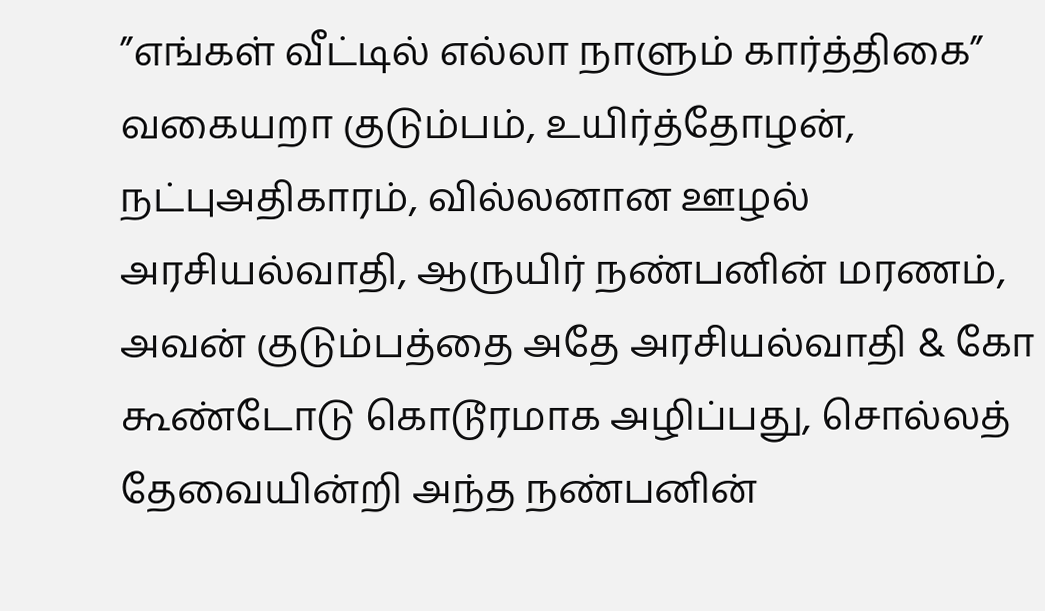”எங்கள் வீட்டில் எல்லா நாளும் கார்த்திகை” வகையறா குடும்பம், உயிர்த்தோழன், நட்புஅதிகாரம், வில்லனான ஊழல் அரசியல்வாதி, ஆருயிர் நண்பனின் மரணம், அவன் குடும்பத்தை அதே அரசியல்வாதி & கோ கூண்டோடு கொடூரமாக அழிப்பது, சொல்லத் தேவையின்றி அந்த நண்பனின்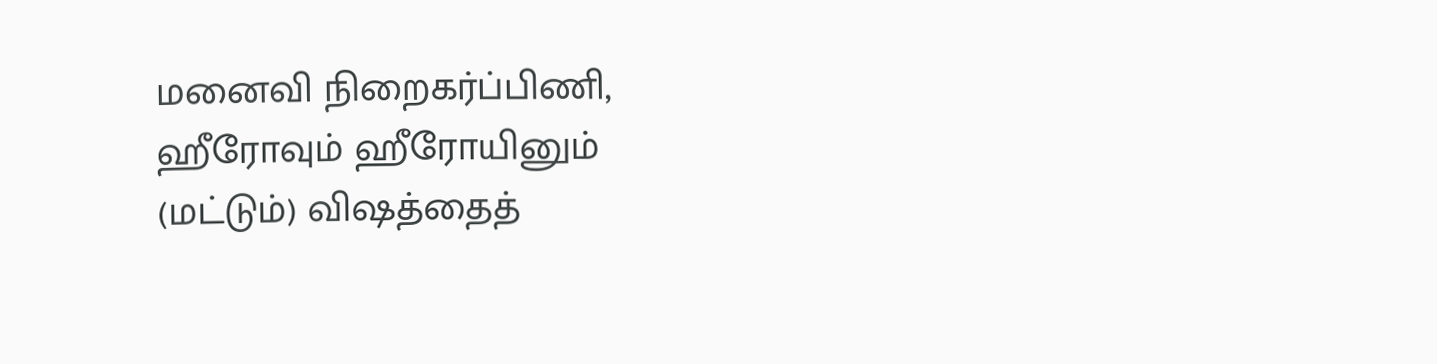மனைவி நிறைகர்ப்பிணி, ஹீரோவும் ஹீரோயினும் (மட்டும்) விஷத்தைத்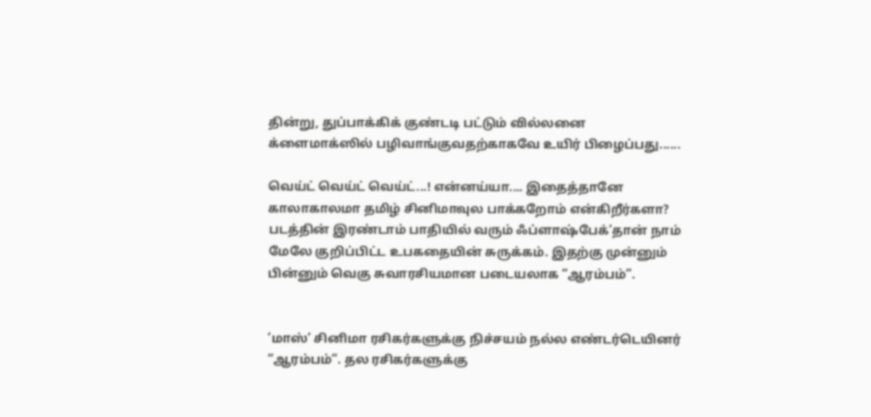தின்று, துப்பாக்கிக் குண்டடி பட்டும் வில்லனை க்ளைமாக்ஸில் பழிவாங்குவதற்காகவே உயிர் பிழைப்பது......

வெய்ட் வெய்ட் வெய்ட்...! என்னய்யா.... இதைத்தானே காலாகாலமா தமிழ் சினிமாவுல பாக்கறோம் என்கிறீர்களா? படத்தின் இரண்டாம் பாதியில் வரும் ஃப்ளாஷ்பேக்’தான் நாம் மேலே குறிப்பிட்ட உபகதையின் சுருக்கம். இதற்கு முன்னும் பின்னும் வெகு சுவாரசியமான படையலாக “ஆரம்பம்”.


’மாஸ்’ சினிமா ரசிகர்களுக்கு நிச்சயம் நல்ல எண்டர்டெயினர் “ஆரம்பம்”. தல ரசிகர்களுக்கு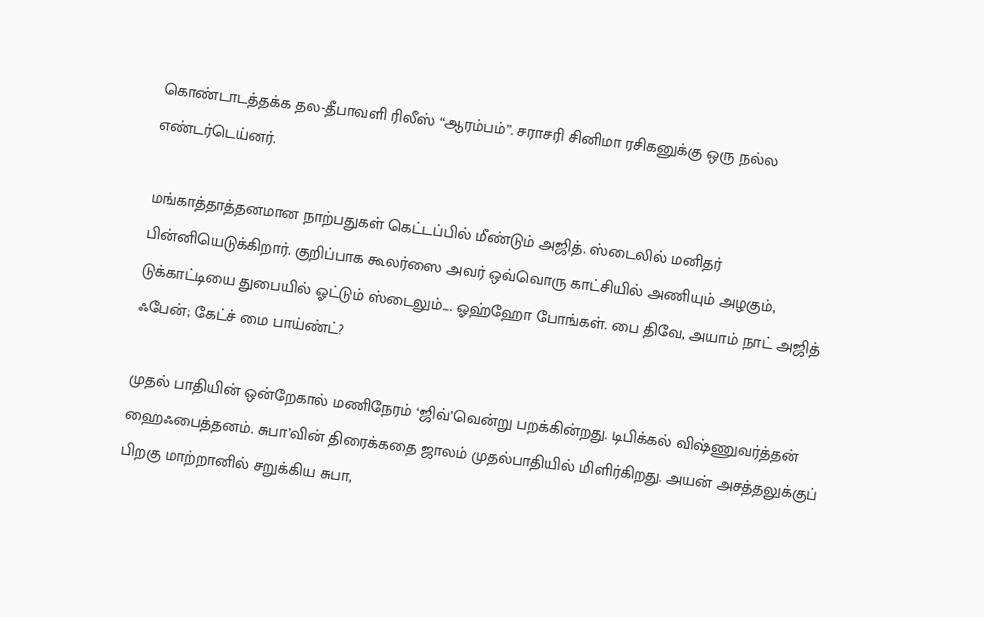கொண்டாடத்தக்க தல-தீபாவளி ரிலீஸ் “ஆரம்பம்”. சராசரி சினிமா ரசிகனுக்கு ஒரு நல்ல எண்டர்டெய்னர்.

மங்காத்தாத்தனமான நாற்பதுகள் கெட்டப்பில் மீண்டும் அஜித். ஸ்டைலில் மனிதர் பின்னியெடுக்கிறார். குறிப்பாக கூலர்ஸை அவர் ஒவ்வொரு காட்சியில் அணியும் அழகும், டுக்காட்டியை துபையில் ஓட்டும் ஸ்டைலும்.... ஓஹ்ஹோ போங்கள். பை திவே, அயாம் நாட் அஜித் ஃபேன்; கேட்ச் மை பாய்ண்ட்?

முதல் பாதியின் ஒன்றேகால் மணிநேரம் ‘ஜிவ்’வென்று பறக்கின்றது. டிபிக்கல் விஷ்ணுவர்த்தன் ஹைஃபைத்தனம். சுபா’வின் திரைக்கதை ஜாலம் முதல்பாதியில் மிளிர்கிறது. அயன் அசத்தலுக்குப் பிறகு மாற்றானில் சறுக்கிய சுபா,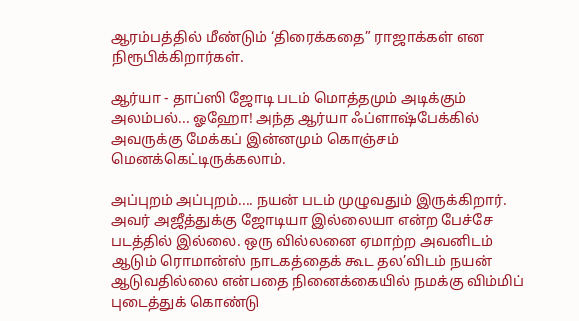ஆரம்பத்தில் மீண்டும் ‘திரைக்கதை” ராஜாக்கள் என நிரூபிக்கிறார்கள்.

ஆர்யா - தாப்ஸி ஜோடி படம் மொத்தமும் அடிக்கும் அலம்பல்... ஓஹோ! அந்த ஆர்யா ஃப்ளாஷ்பேக்கில் அவருக்கு மேக்கப் இன்னமும் கொஞ்சம் மெனக்கெட்டிருக்கலாம்.

அப்புறம் அப்புறம்.... நயன் படம் முழுவதும் இருக்கிறார். அவர் அஜீத்துக்கு ஜோடியா இல்லையா என்ற பேச்சே படத்தில் இல்லை. ஒரு வில்லனை ஏமாற்ற அவனிடம் ஆடும் ரொமான்ஸ் நாடகத்தைக் கூட தல’விடம் நயன் ஆடுவதில்லை என்பதை நினைக்கையில் நமக்கு விம்மிப் புடைத்துக் கொண்டு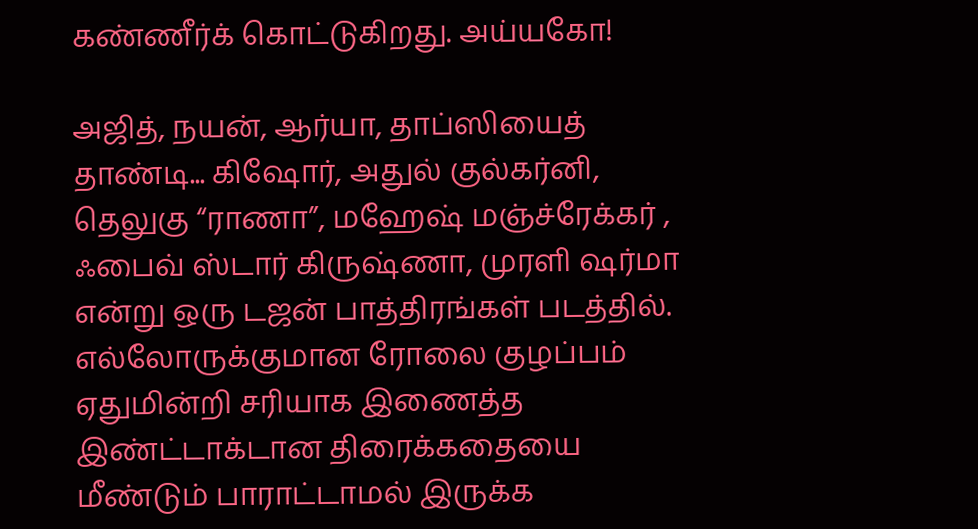கண்ணீர்க் கொட்டுகிறது. அய்யகோ!

அஜித், நயன், ஆர்யா, தாப்ஸியைத் தாண்டி... கிஷோர், அதுல் குல்கர்னி, தெலுகு “ராணா”, மஹேஷ் மஞ்ச்ரேக்கர் , ஃபைவ் ஸ்டார் கிருஷ்ணா, முரளி ஷர்மா என்று ஒரு டஜன் பாத்திரங்கள் படத்தில். எல்லோருக்குமான ரோலை குழப்பம் ஏதுமின்றி சரியாக இணைத்த இண்ட்டாக்டான திரைக்கதையை மீண்டும் பாராட்டாமல் இருக்க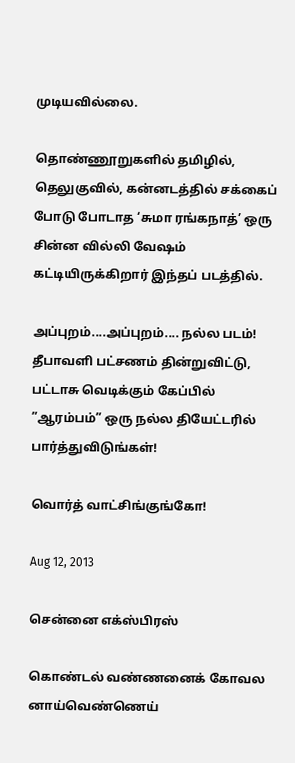முடியவில்லை.

தொண்ணூறுகளில் தமிழில், தெலுகுவில், கன்னடத்தில் சக்கைப் போடு போடாத ‘சுமா ரங்கநாத்’ ஒரு சின்ன வில்லி வேஷம் கட்டியிருக்கிறார் இந்தப் படத்தில்.

அப்புறம்....அப்புறம்.... நல்ல படம்! தீபாவளி பட்சணம் தின்றுவிட்டு, பட்டாசு வெடிக்கும் கேப்பில் ”ஆரம்பம்” ஒரு நல்ல தியேட்டரில் பார்த்துவிடுங்கள்!

வொர்த் வாட்சிங்குங்கோ!

Aug 12, 2013

சென்னை எக்ஸ்பிரஸ்

கொண்டல் வண்ணனைக் கோவல னாய்வெண்ணெய்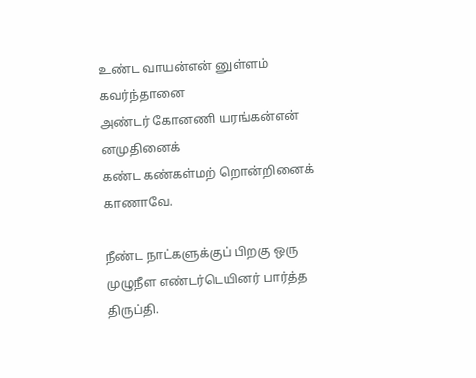உண்ட வாயன்என் னுள்ளம் கவர்ந்தானை
அண்டர் கோனணி யரங்கன்என் னமுதினைக்
கண்ட கண்கள்மற் றொன்றினைக் காணாவே.

நீண்ட நாட்களுக்குப் பிறகு ஒரு முழுநீள எண்டர்டெயினர் பார்த்த திருப்தி.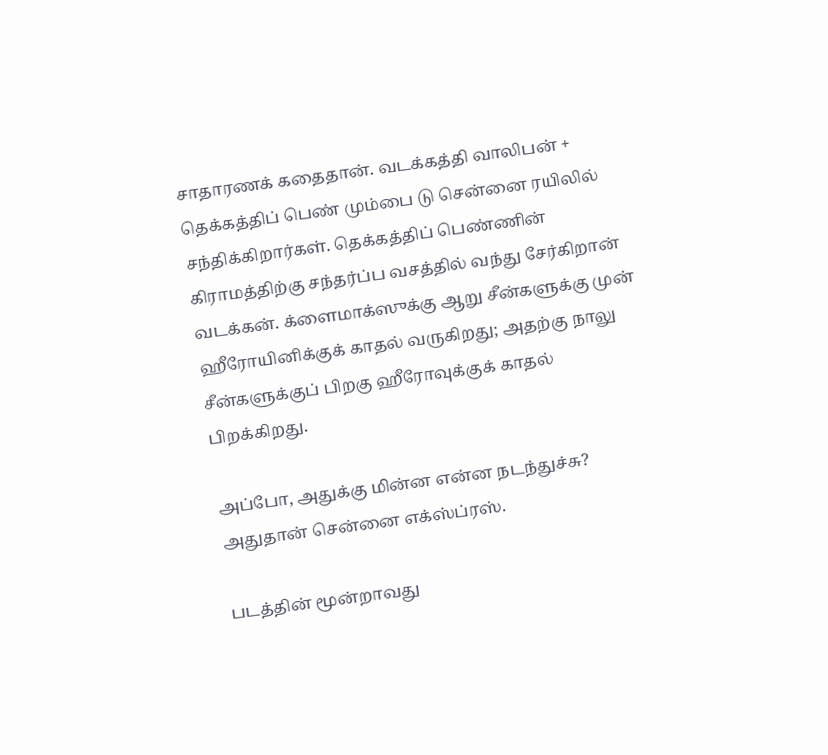சாதாரணக் கதைதான். வடக்கத்தி வாலிபன் + தெக்கத்திப் பெண் மும்பை டு சென்னை ரயிலில் சந்திக்கிறார்கள். தெக்கத்திப் பெண்ணின் கிராமத்திற்கு சந்தர்ப்ப வசத்தில் வந்து சேர்கிறான் வடக்கன். க்ளைமாக்ஸுக்கு ஆறு சீன்களுக்கு முன் ஹீரோயினிக்குக் காதல் வருகிறது; அதற்கு நாலு சீன்களுக்குப் பிறகு ஹீரோவுக்குக் காதல் பிறக்கிறது.

அப்போ, அதுக்கு மின்ன என்ன நடந்துச்சு? அதுதான் சென்னை எக்ஸ்ப்ரஸ்.

படத்தின் மூன்றாவது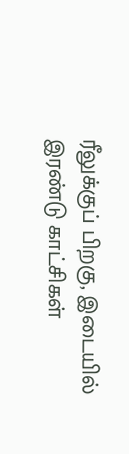ரீலுக்குப் பிறகு, இடையில் இரண்டு காட்சிகள்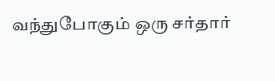வந்துபோகும் ஒரு சர்தார்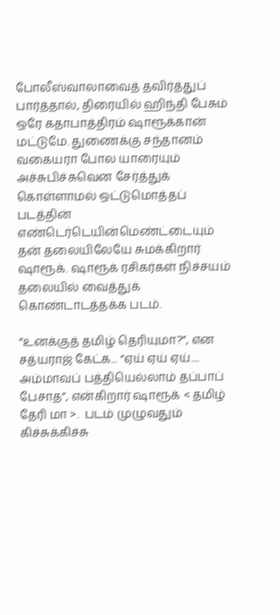போலீஸ்வாலாவைத் தவிர்த்துப் பார்த்தால், திரையில் ஹிந்தி பேசும் ஒரே கதாபாத்திரம் ஷாரூக்கான் மட்டுமே. துணைக்கு சந்தானம் வகையரா போல யாரையும் அச்சுபிச்சுவென சேர்த்துக் கொள்ளாமல் ஒட்டுமொத்தப் படத்தின் எண்டெர்டெயின்மெண்ட்டையும் தன் தலையிலேயே சுமக்கிறார் ஷாரூக். ஷாரூக் ரசிகர்கள் நிச்சயம் தலையில் வைத்துக் கொண்டாடத்தக்க படம்.

”உனக்குத் தமிழ் தெரியுமா?”, என சத்யராஜ் கேட்க... “ஏய் ஏய் ஏய்.... அம்மாவப் பத்தியெல்லாம் தப்பாப் பேசாத”, என்கிறார் ஷாரூக் < தமிழ் தேரி மா >.  படம் முழுவதும் கிச்சுக்கிச்சு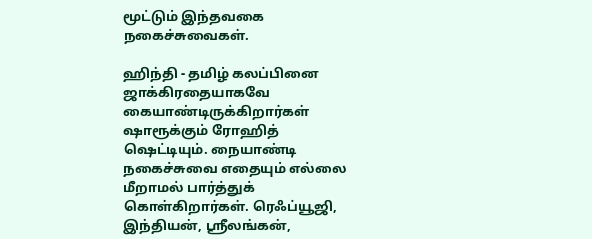மூட்டும் இந்தவகை நகைச்சுவைகள்.

ஹிந்தி - தமிழ் கலப்பினை ஜாக்கிரதையாகவே கையாண்டிருக்கிறார்கள் ஷாரூக்கும் ரோஹித் ஷெட்டியும். நையாண்டி நகைச்சுவை எதையும் எல்லை மீறாமல் பார்த்துக் கொள்கிறார்கள். ரெஃப்யூஜி, இந்தியன், ஸ்ரீலங்கன்,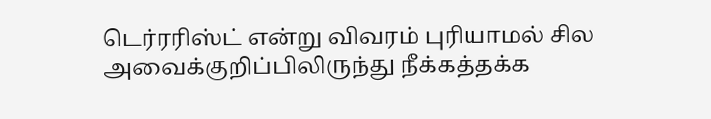டெர்ரரிஸ்ட் என்று விவரம் புரியாமல் சில அவைக்குறிப்பிலிருந்து நீக்கத்தக்க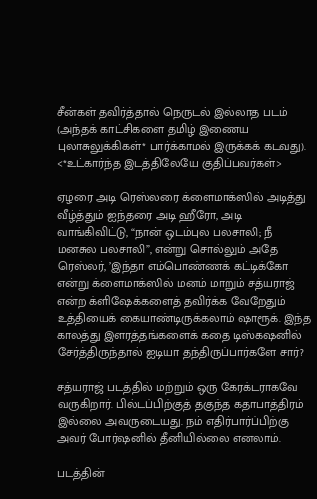சீன்கள் தவிர்த்தால் நெருடல் இல்லாத படம் (அந்தக் காட்சிகளை தமிழ் இணைய புலாசுலுக்கிகள்* பார்க்காமல் இருக்கக் கடவது).
<*உட்கார்ந்த இடத்திலேயே குதிப்பவர்கள்>

ஏழரை அடி ரெஸ்லரை க்ளைமாக்ஸில் அடித்து வீழ்த்தும் ஐந்தரை அடி ஹீரோ, அடி வாங்கிவிட்டு, “நான் ஒடம்புல பலசாலி; நீ மனசுல பலசாலி”, என்று சொல்லும் அதே ரெஸ்லர், ’இந்தா எம்பொண்ணக் கட்டிக்கோ என்று க்ளைமாக்ஸில் மனம் மாறும் சத்யராஜ் என்ற க்ளிஷேக்களைத் தவிர்க்க வேறேதும் உத்தியைக் கையாண்டிருக்கலாம் ஷாரூக். இந்த காலத்து இளரத்தங்களைக் கதை டிஸ்கஷனில் சேர்த்திருந்தால் ஐடியா தந்திருப்பார்களே சார்?

சத்யராஜ் படத்தில் மற்றும் ஒரு கேரக்டராகவே வருகிறார். பில்டப்பிற்குத் தகுந்த கதாபாத்திரம் இல்லை அவருடையது. நம் எதிர்பார்ப்பிற்கு அவர் போர்ஷனில் தீனியில்லை எனலாம்.

படத்தின்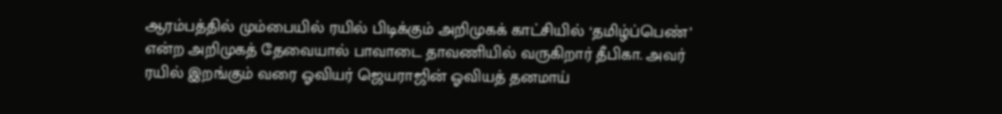ஆரம்பத்தில் மும்பையில் ரயில் பிடிக்கும் அறிமுகக் காட்சியில் ‘தமிழ்ப்பெண்’ என்ற அறிமுகத் தேவையால் பாவாடை தாவணியில் வருகிறார் தீபிகா. அவர் ரயில் இறங்கும் வரை ஓவியர் ஜெயராஜின் ஓவியத் தனமாய்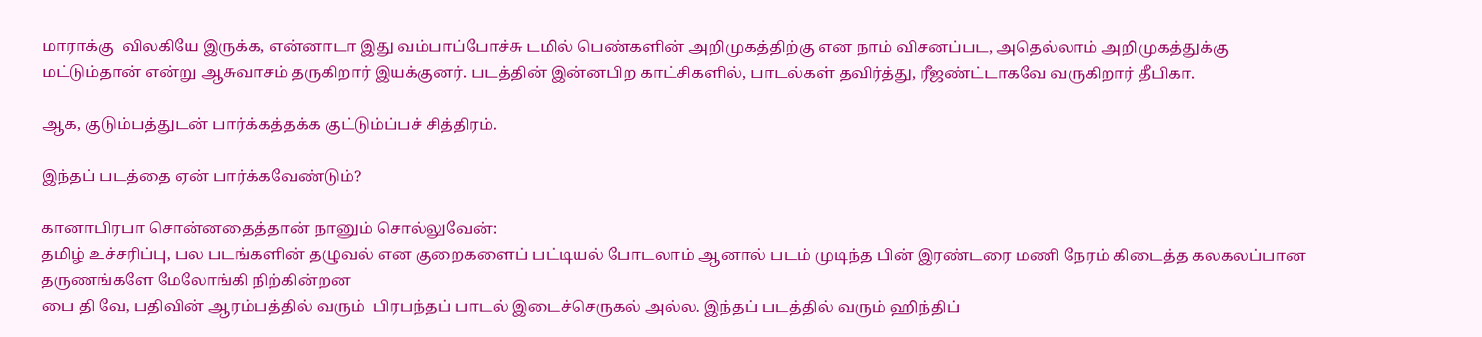மாராக்கு  விலகியே இருக்க, என்னாடா இது வம்பாப்போச்சு டமில் பெண்களின் அறிமுகத்திற்கு என நாம் விசனப்பட, அதெல்லாம் அறிமுகத்துக்கு மட்டும்தான் என்று ஆசுவாசம் தருகிறார் இயக்குனர். படத்தின் இன்னபிற காட்சிகளில், பாடல்கள் தவிர்த்து, ரீஜண்ட்டாகவே வருகிறார் தீபிகா.

ஆக, குடும்பத்துடன் பார்க்கத்தக்க குட்டும்ப்பச் சித்திரம்.

இந்தப் படத்தை ஏன் பார்க்கவேண்டும்?

கானாபிரபா சொன்னதைத்தான் நானும் சொல்லுவேன்:
தமிழ் உச்சரிப்பு, பல படங்களின் தழுவல் என குறைகளைப் பட்டியல் போடலாம் ஆனால் படம் முடிந்த பின் இரண்டரை மணி நேரம் கிடைத்த கலகலப்பான தருணங்களே மேலோங்கி நிற்கின்றன
பை தி வே, பதிவின் ஆரம்பத்தில் வரும்  பிரபந்தப் பாடல் இடைச்செருகல் அல்ல. இந்தப் படத்தில் வரும் ஹிந்திப்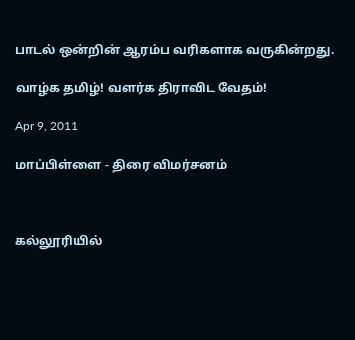பாடல் ஒன்றின் ஆரம்ப வரிகளாக வருகின்றது.

வாழ்க தமிழ்! வளர்க திராவிட வேதம்!

Apr 9, 2011

மாப்பிள்ளை - திரை விமர்சனம்



கல்லூரியில்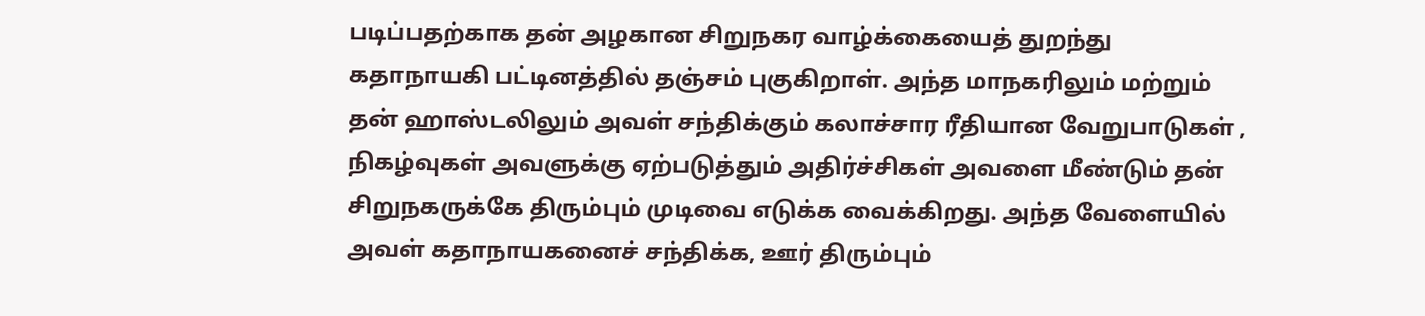படிப்பதற்காக தன் அழகான சிறுநகர வாழ்க்கையைத் துறந்து கதாநாயகி பட்டினத்தில் தஞ்சம் புகுகிறாள். அந்த மாநகரிலும் மற்றும் தன் ஹாஸ்டலிலும் அவள் சந்திக்கும் கலாச்சார ரீதியான வேறுபாடுகள் , நிகழ்வுகள் அவளுக்கு ஏற்படுத்தும் அதிர்ச்சிகள் அவளை மீண்டும் தன் சிறுநகருக்கே திரும்பும் முடிவை எடுக்க வைக்கிறது. அந்த வேளையில் அவள் கதாநாயகனைச் சந்திக்க, ஊர் திரும்பும்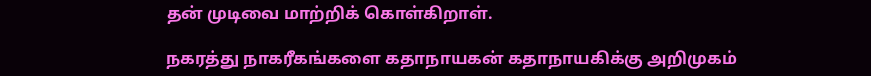தன் முடிவை மாற்றிக் கொள்கிறாள்.

நகரத்து நாகரீகங்களை கதாநாயகன் கதாநாயகிக்கு அறிமுகம்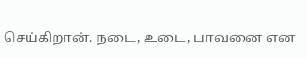செய்கிறான். நடை, உடை, பாவனை என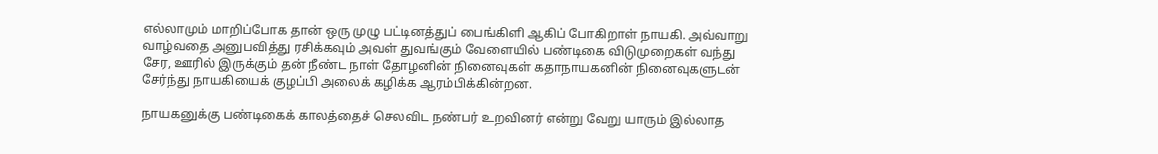எல்லாமும் மாறிப்போக தான் ஒரு முழு பட்டினத்துப் பைங்கிளி ஆகிப் போகிறாள் நாயகி. அவ்வாறு வாழ்வதை அனுபவித்து ரசிக்கவும் அவள் துவங்கும் வேளையில் பண்டிகை விடுமுறைகள் வந்து சேர, ஊரில் இருக்கும் தன் நீண்ட நாள் தோழனின் நினைவுகள் கதாநாயகனின் நினைவுகளுடன் சேர்ந்து நாயகியைக் குழப்பி அலைக் கழிக்க ஆரம்பிக்கின்றன.

நாயகனுக்கு பண்டிகைக் காலத்தைச் செலவிட நண்பர் உறவினர் என்று வேறு யாரும் இல்லாத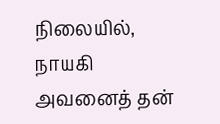நிலையில், நாயகி அவனைத் தன்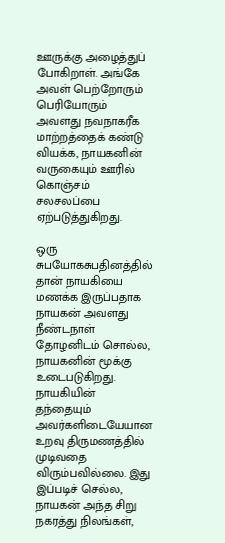ஊருக்கு அழைத்துப் போகிறாள். அங்கே அவள் பெற்றோரும் பெரியோரும் அவளது நவநாகரீக மாற்றத்தைக் கண்டு வியக்க, நாயகனின் வருகையும் ஊரில் கொஞ்சம் சலசலப்பை ஏற்படுத்துகிறது.

ஒரு சுபயோகசுபதினத்தில் தான் நாயகியை மணக்க இருப்பதாக நாயகன் அவளது நீண்டநாள் தோழனிடம் சொல்ல, நாயகனின் மூக்கு உடைபடுகிறது. நாயகியின் தந்தையும் அவர்களிடையேயான உறவு திருமணத்தில் முடிவதை விரும்பவில்லை. இது இப்படிச் செல்ல, நாயகன் அந்த சிறு நகரத்து நிலங்கள்,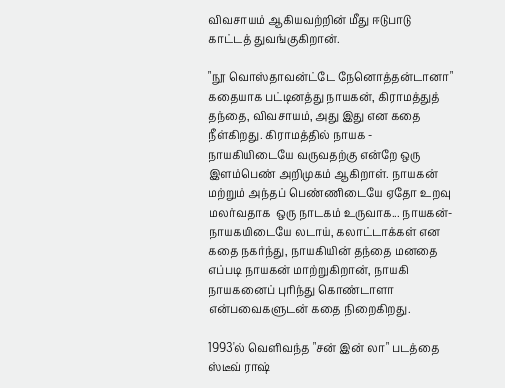விவசாயம் ஆகியவற்றின் மீது ஈடுபாடு காட்டத் துவங்குகிறான்.

"நூ வொஸ்தாவன்ட்டே நேனொத்தன்டானா" கதையாக பட்டினத்து நாயகன், கிராமத்துத் தந்தை, விவசாயம், அது இது என கதை நீள்கிறது. கிராமத்தில் நாயக - நாயகியிடையே வருவதற்கு என்றே ஒரு இளம்பெண் அறிமுகம் ஆகிறாள். நாயகன் மற்றும் அந்தப் பெண்ணிடையே ஏதோ உறவு மலர்வதாக  ஒரு நாடகம் உருவாக... நாயகன்-நாயகயிடையே லடாய், கலாட்டாக்கள் என கதை நகர்ந்து, நாயகியின் தந்தை மனதை எப்படி நாயகன் மாற்றுகிறான், நாயகி நாயகனைப் புரிந்து கொண்டாளா என்பவைகளுடன் கதை நிறைகிறது.

1993'ல் வெளிவந்த "சன் இன் லா" படத்தை ஸ்டீவ் ராஷ்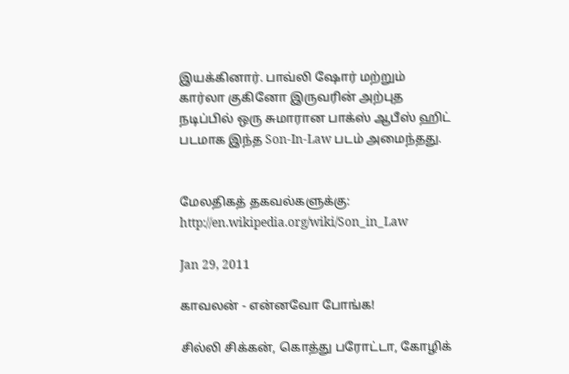இயக்கினார். பாவ்லி ஷோர் மற்றும் கார்லா குகினோ இருவரின் அற்புத நடிப்பில் ஒரு சுமாரான பாக்ஸ் ஆபீஸ் ஹிட் படமாக இந்த Son-In-Law படம் அமைந்தது.


மேலதிகத் தகவல்களுக்கு: http://en.wikipedia.org/wiki/Son_in_Law

Jan 29, 2011

காவலன் - என்னவோ போங்க!

சில்லி சிக்கன், கொத்து பரோட்டா, கோழிக்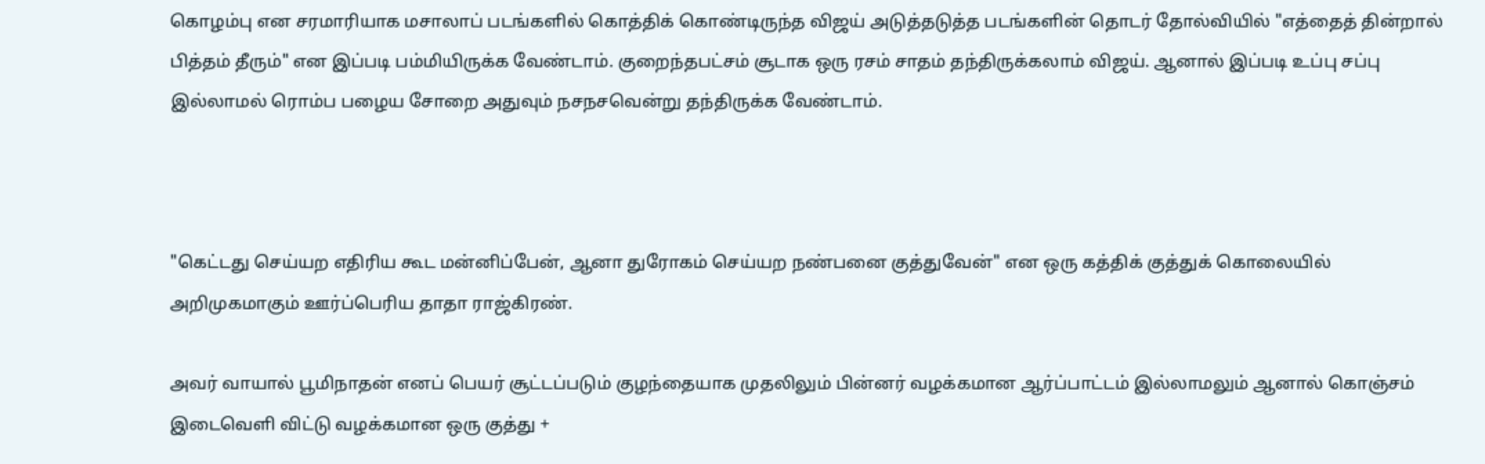கொழம்பு என சரமாரியாக மசாலாப் படங்களில் கொத்திக் கொண்டிருந்த விஜய் அடுத்தடுத்த படங்களின் தொடர் தோல்வியில் "எத்தைத் தின்றால் பித்தம் தீரும்" என இப்படி பம்மியிருக்க வேண்டாம். குறைந்தபட்சம் சூடாக ஒரு ரசம் சாதம் தந்திருக்கலாம் விஜய். ஆனால் இப்படி உப்பு சப்பு இல்லாமல் ரொம்ப பழைய சோறை அதுவும் நசநசவென்று தந்திருக்க வேண்டாம்.



"கெட்டது செய்யற எதிரிய கூட மன்னிப்பேன், ஆனா துரோகம் செய்யற நண்பனை குத்துவேன்" என ஒரு கத்திக் குத்துக் கொலையில் அறிமுகமாகும் ஊர்ப்பெரிய தாதா ராஜ்கிரண்.

அவர் வாயால் பூமிநாதன் எனப் பெயர் சூட்டப்படும் குழந்தையாக முதலிலும் பின்னர் வழக்கமான ஆர்ப்பாட்டம் இல்லாமலும் ஆனால் கொஞ்சம் இடைவெளி விட்டு வழக்கமான ஒரு குத்து +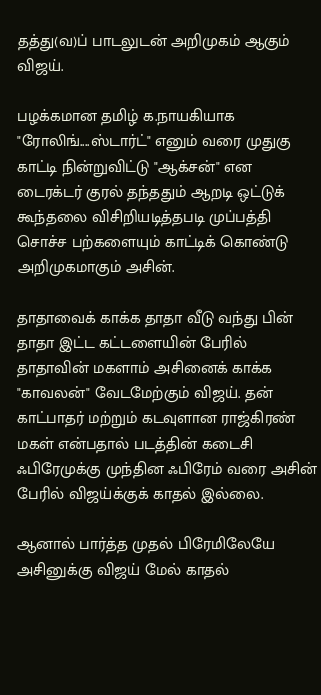தத்து(வ)ப் பாடலுடன் அறிமுகம் ஆகும் விஜய்.

பழக்கமான தமிழ் க.நாயகியாக "ரோலிங்....ஸ்டார்ட்" எனும் வரை முதுகு காட்டி நின்றுவிட்டு "ஆக்சன்" என டைரக்டர் குரல் தந்ததும் ஆறடி ஒட்டுக் கூந்தலை விசிறியடித்தபடி முப்பத்தி சொச்ச பற்களையும் காட்டிக் கொண்டு அறிமுகமாகும் அசின்.

தாதாவைக் காக்க தாதா வீடு வந்து பின் தாதா இட்ட கட்டளையின் பேரில் தாதாவின் மகளாம் அசினைக் காக்க "காவலன்" வேடமேற்கும் விஜய். தன் காட்பாதர் மற்றும் கடவுளான ராஜ்கிரண் மகள் என்பதால் படத்தின் கடைசி ஃபிரேமுக்கு முந்தின ஃபிரேம் வரை அசின் பேரில் விஜய்க்குக் காதல் இல்லை.

ஆனால் பார்த்த முதல் பிரேமிலேயே அசினுக்கு விஜய் மேல் காதல்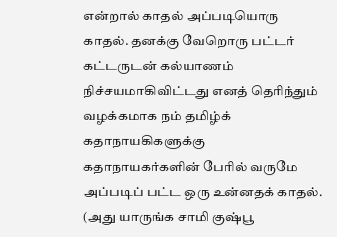என்றால் காதல் அப்படியொரு காதல். தனக்கு வேறொரு பட்டர் கட்டருடன் கல்யாணம் நிச்சயமாகிவிட்டது எனத் தெரிந்தும் வழக்கமாக நம் தமிழ்க் கதாநாயகிகளுக்கு கதாநாயகர்களின் பேரில் வருமே அப்படிப் பட்ட ஒரு உன்னதக் காதல். (அது யாருங்க சாமி குஷ்பூ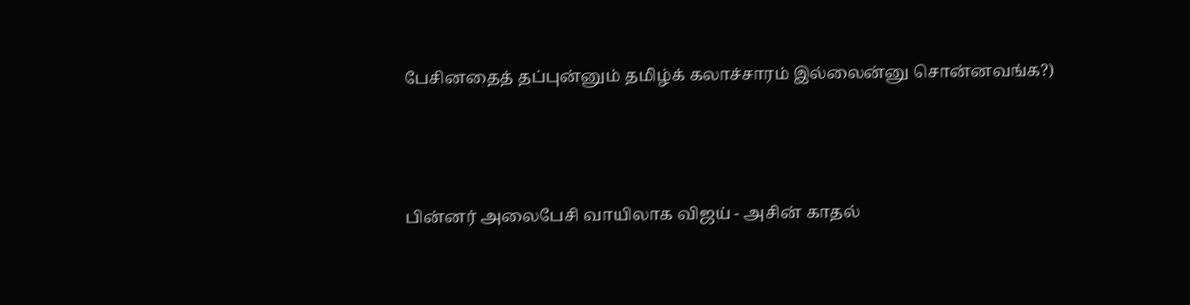பேசினதைத் தப்புன்னும் தமிழ்க் கலாச்சாரம் இல்லைன்னு சொன்னவங்க?)



பின்னர் அலைபேசி வாயிலாக விஜய் - அசின் காதல்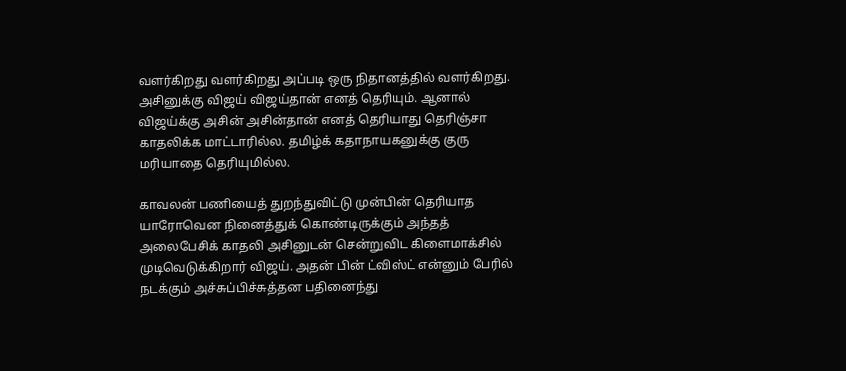வளர்கிறது வளர்கிறது அப்படி ஒரு நிதானத்தில் வளர்கிறது. அசினுக்கு விஜய் விஜய்தான் எனத் தெரியும். ஆனால் விஜய்க்கு அசின் அசின்தான் எனத் தெரியாது தெரிஞ்சா காதலிக்க மாட்டாரில்ல. தமிழ்க் கதாநாயகனுக்கு குரு மரியாதை தெரியுமில்ல.

காவலன் பணியைத் துறந்துவிட்டு முன்பின் தெரியாத யாரோவென நினைத்துக் கொண்டிருக்கும் அந்தத் அலைபேசிக் காதலி அசினுடன் சென்றுவிட கிளைமாக்சில் முடிவெடுக்கிறார் விஜய். அதன் பின் ட்விஸ்ட் என்னும் பேரில் நடக்கும் அச்சுப்பிச்சுத்தன பதினைந்து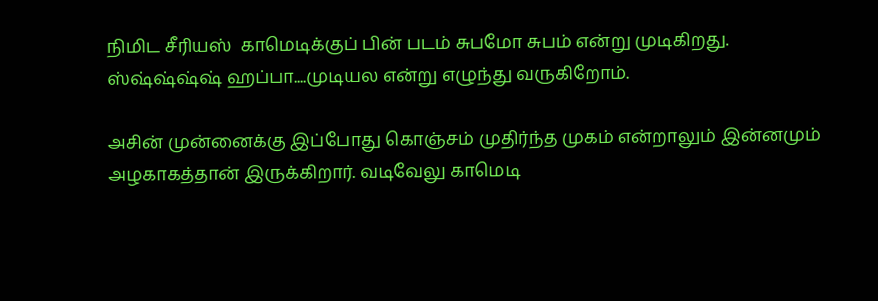நிமிட சீரியஸ்  காமெடிக்குப் பின் படம் சுபமோ சுபம் என்று முடிகிறது. ஸ்ஷ்ஷ்ஷ்ஷ் ஹப்பா....முடியல என்று எழுந்து வருகிறோம்.

அசின் முன்னைக்கு இப்போது கொஞ்சம் முதிர்ந்த முகம் என்றாலும் இன்னமும் அழகாகத்தான் இருக்கிறார். வடிவேலு காமெடி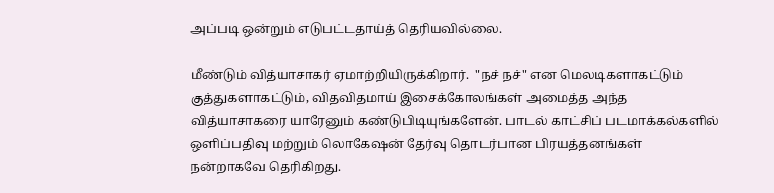அப்படி ஒன்றும் எடுபட்டதாய்த் தெரியவில்லை.

மீண்டும் வித்யாசாகர் ஏமாற்றியிருக்கிறார்.  "நச் நச்" என மெலடிகளாகட்டும் குத்துகளாகட்டும், விதவிதமாய் இசைக்கோலங்கள் அமைத்த அந்த வித்யாசாகரை யாரேனும் கண்டுபிடியுங்களேன். பாடல் காட்சிப் படமாக்கல்களில் ஒளிப்பதிவு மற்றும் லொகேஷன் தேர்வு தொடர்பான பிரயத்தனங்கள் நன்றாகவே தெரிகிறது.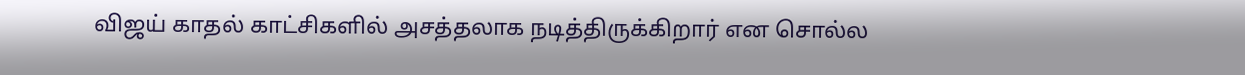விஜய் காதல் காட்சிகளில் அசத்தலாக நடித்திருக்கிறார் என சொல்ல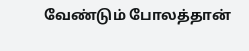வேண்டும் போலத்தான்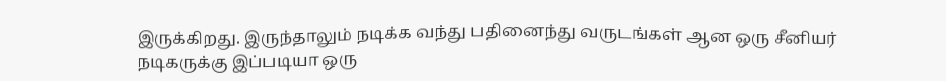இருக்கிறது. இருந்தாலும் நடிக்க வந்து பதினைந்து வருடங்கள் ஆன ஒரு சீனியர் நடிகருக்கு இப்படியா ஒரு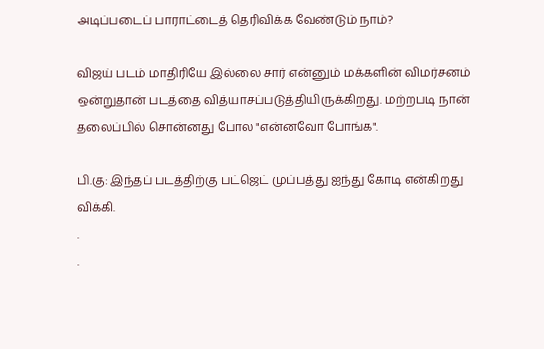அடிப்படைப் பாராட்டைத் தெரிவிக்க வேண்டும் நாம்?

விஜய் படம் மாதிரியே இல்லை சார் என்னும் மக்களின் விமர்சனம் ஒன்றுதான் படத்தை வித்யாசப்படுத்தியிருக்கிறது. மற்றபடி நான் தலைப்பில் சொன்னது போல "என்னவோ போங்க".

பி.கு: இந்தப் படத்திற்கு பட்ஜெட் முப்பத்து ஐந்து கோடி என்கிறது விக்கி.
.
.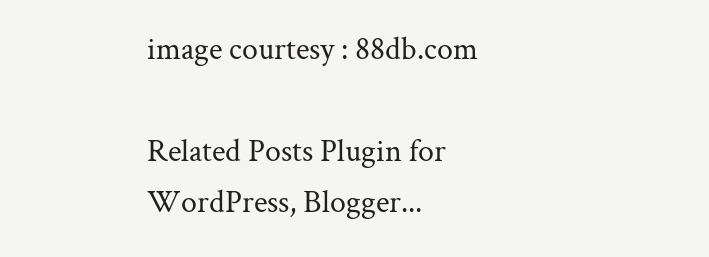image courtesy : 88db.com

Related Posts Plugin for WordPress, Blogger...